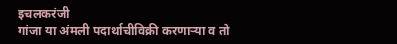इचलकरंजी
गांजा या अंमली पदार्थाचीविक्री करणाऱ्या व तो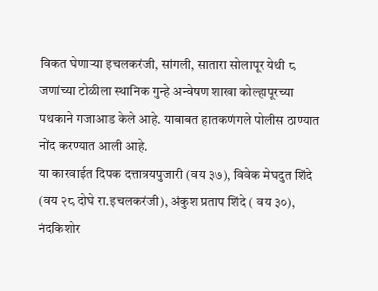विकत घेणाऱ्या इचलकरंजी, सांगली, सातारा सोलापूर येथी ८ जणांच्या टोळीला स्थानिक गुन्हे अन्वेषण शाखा कोल्हापूरच्या पथकाने गजाआड केले आहे. याबाबत हातकणंगले पोलीस ठाण्यात नोंद करण्यात आली आहे.
या कारवाईत दिपक दत्तात्रयपुजारी (वय ३७), विवेक मेघदुत शिंदे (वय २८ दोघे रा.इचलकरंजी), अंकुश प्रताप शिंदे ( वय ३०), नंदकिशोर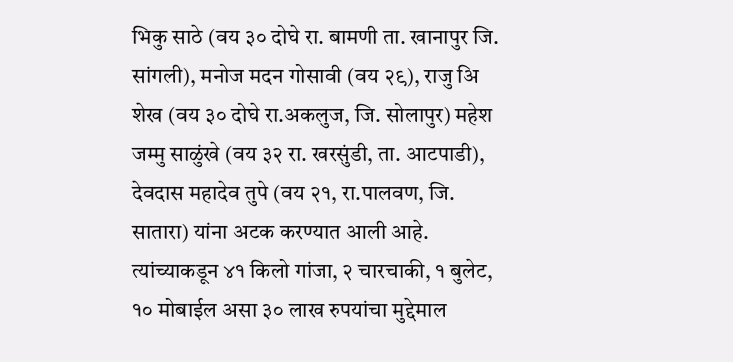भिकु साठे (वय ३० दोघे रा. बामणी ता. खानापुर जि. सांगली), मनोज मदन गोसावी (वय २९), राजु अि शेख (वय ३० दोघे रा.अकलुज, जि. सोलापुर) महेश जम्मु साळुंखे (वय ३२ रा. खरसुंडी, ता. आटपाडी), देवदास महादेव तुपे (वय २१, रा.पालवण, जि. सातारा) यांना अटक करण्यात आली आहे. त्यांच्याकडून ४१ किलो गांजा, २ चारचाकी, १ बुलेट, १० मोबाईल असा ३० लाख रुपयांचा मुद्देमाल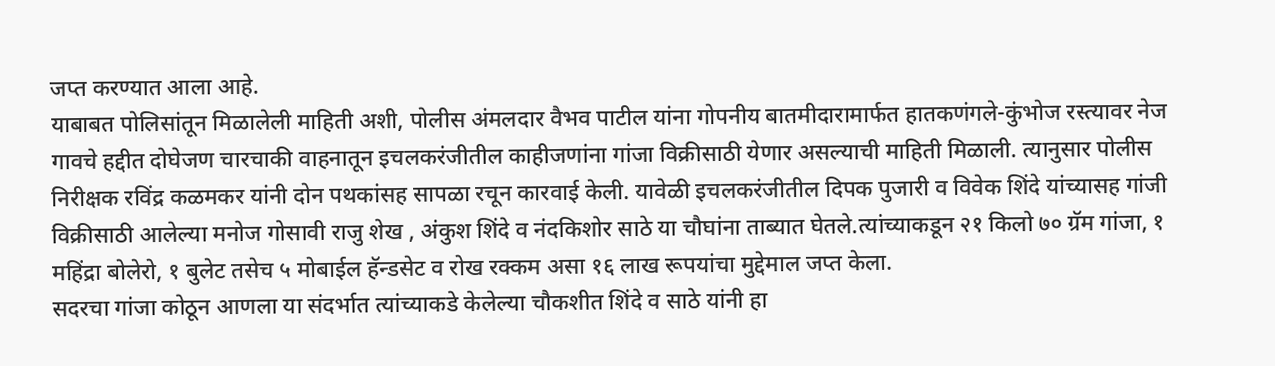जप्त करण्यात आला आहे.
याबाबत पोलिसांतून मिळालेली माहिती अशी, पोलीस अंमलदार वैभव पाटील यांना गोपनीय बातमीदारामार्फत हातकणंगले-कुंभोज रस्त्यावर नेज गावचे हद्दीत दोघेजण चारचाकी वाहनातून इचलकरंजीतील काहीजणांना गांजा विक्रीसाठी येणार असल्याची माहिती मिळाली. त्यानुसार पोलीस निरीक्षक रविंद्र कळमकर यांनी दोन पथकांसह सापळा रचून कारवाई केली. यावेळी इचलकरंजीतील दिपक पुजारी व विवेक शिंदे यांच्यासह गांजी विक्रीसाठी आलेल्या मनोज गोसावी राजु शेख , अंकुश शिंदे व नंदकिशोर साठे या चौघांना ताब्यात घेतले.त्यांच्याकडून २१ किलो ७० ग्रॅम गांजा, १ महिंद्रा बोलेरो, १ बुलेट तसेच ५ मोबाईल हॅन्डसेट व रोख रक्कम असा १६ लाख रूपयांचा मुद्देमाल जप्त केला.
सदरचा गांजा कोठून आणला या संदर्भात त्यांच्याकडे केलेल्या चौकशीत शिंदे व साठे यांनी हा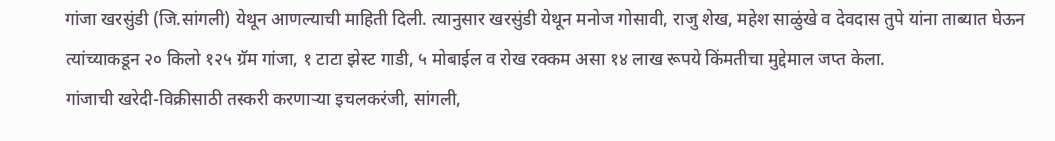गांजा खरसुंडी (जि.सांगली) येथून आणल्याची माहिती दिली. त्यानुसार खरसुंडी येथून मनोज गोसावी, राजु शेख, महेश साळुंखे व देवदास तुपे यांना ताब्यात घेऊन त्यांच्याकडून २० किलो १२५ ग्रॅम गांजा, १ टाटा झेस्ट गाडी, ५ मोबाईल व रोख रक्कम असा १४ लाख रूपये किंमतीचा मुद्देमाल जप्त केला.
गांजाची खरेदी-विक्रीसाठी तस्करी करणाऱ्या इचलकरंजी, सांगली,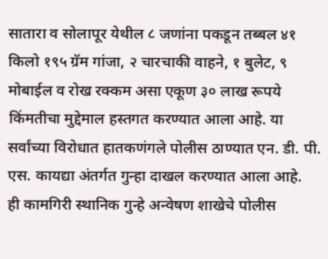सातारा व सोलापूर येथील ८ जणांना पकडून तब्बल ४१ किलो १९५ ग्रॅम गांजा, २ चारचाकी वाहने, १ बुलेट, ९ मोबाईल व रोख रक्कम असा एकूण ३० लाख रूपये किंमतीचा मुद्देमाल हस्तगत करण्यात आला आहे. या सर्वांच्या विरोधात हातकणंगले पोलीस ठाण्यात एन. डी. पी. एस. कायद्या अंतर्गत गुन्हा दाखल करण्यात आला आहे.
ही कामगिरी स्थानिक गुन्हे अन्वेषण शाखेचे पोलीस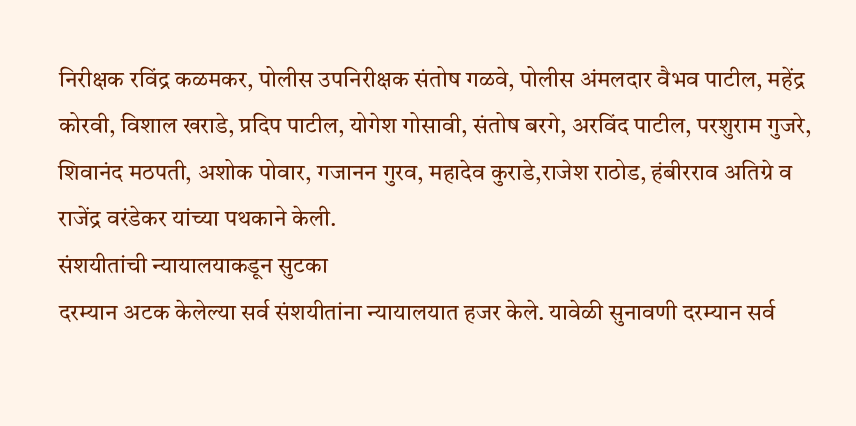निरीक्षक रविंद्र कळमकर, पोलीस उपनिरीक्षक संतोष गळवे, पोलीस अंमलदार वैभव पाटील, महेंद्र कोरवी, विशाल खराडे, प्रदिप पाटील, योगेश गोसावी, संतोष बरगे, अरविंद पाटील, परशुराम गुजरे, शिवानंद मठपती, अशोक पोवार, गजानन गुरव, महादेव कुराडे,राजेश राठोड, हंबीरराव अतिग्रे व राजेंद्र वरंडेकर यांच्या पथकाने केली.
संशयीतांची न्यायालयाकडून सुटका
दरम्यान अटक केलेल्या सर्व संशयीतांना न्यायालयात हजर केले. यावेळी सुनावणी दरम्यान सर्व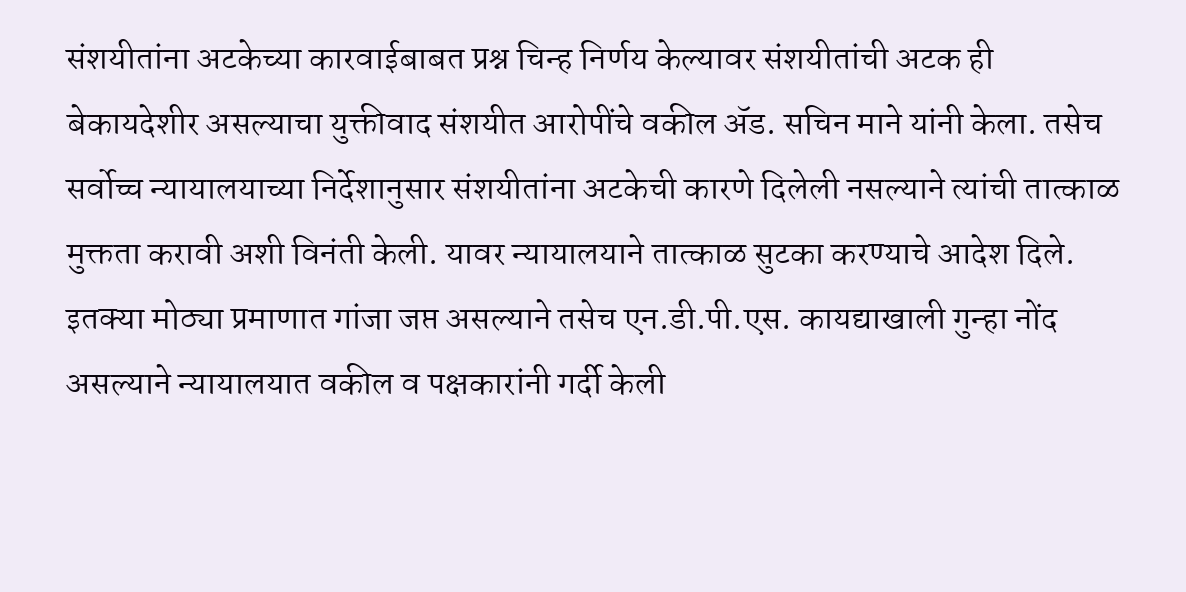संशयीतांना अटकेच्या कारवाईबाबत प्रश्न चिन्ह निर्णय केल्यावर संशयीतांची अटक ही बेकायदेशीर असल्याचा युक्तीवाद संशयीत आरोपींचे वकील ॲड. सचिन माने यांनी केला. तसेच सर्वोच्च न्यायालयाच्या निर्देशानुसार संशयीतांना अटकेची कारणे दिलेली नसल्याने त्यांची तात्काळ मुक्तता करावी अशी विनंती केली. यावर न्यायालयाने तात्काळ सुटका करण्याचे आदेश दिले. इतक्या मोठ्या प्रमाणात गांजा जप्त असल्याने तसेच एन.डी.पी.एस. कायद्याखाली गुन्हा नोंद असल्याने न्यायालयात वकील व पक्षकारांनी गर्दी केली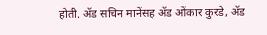होती. ॲड सचिन मानेंसह ॲड ओंकार कुरडे, ॲड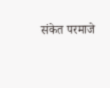संकेत परमाजे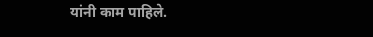यांनी काम पाहिले.